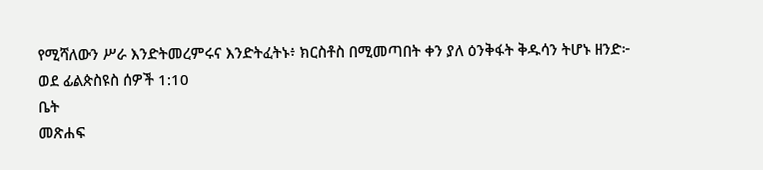የሚሻለውን ሥራ እንድትመረምሩና እንድትፈትኑ፥ ክርስቶስ በሚመጣበት ቀን ያለ ዕንቅፋት ቅዱሳን ትሆኑ ዘንድ፦
ወደ ፊልጵስዩስ ሰዎች 1:10
ቤት
መጽሐፍ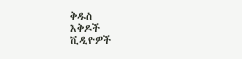ቅዱስ
እቅዶች
ቪዲዮዎች